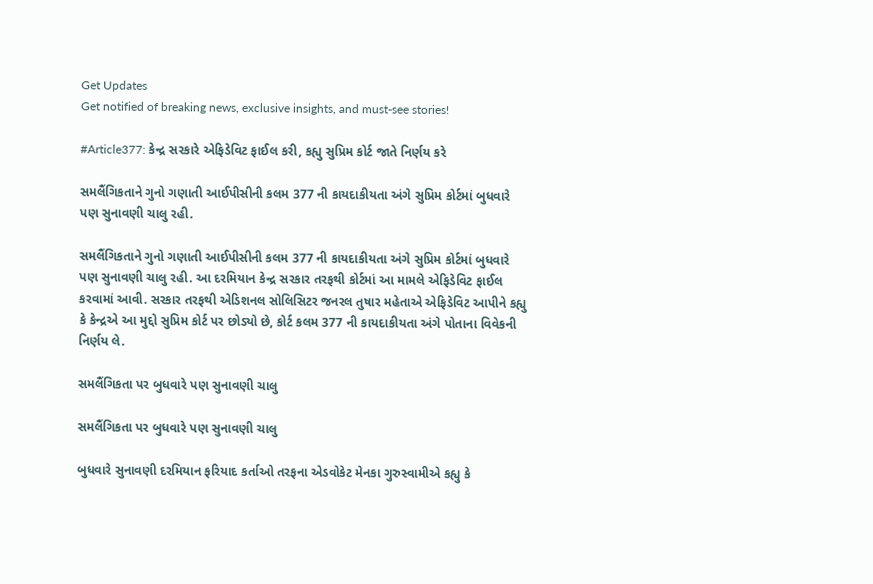Get Updates
Get notified of breaking news, exclusive insights, and must-see stories!

#Article377: કેન્દ્ર સરકારે એફિડેવિટ ફાઈલ કરી, કહ્યુ સુપ્રિમ કોર્ટ જાતે નિર્ણય કરે

સમલૈંગિકતાને ગુનો ગણાતી આઈપીસીની કલમ 377 ની કાયદાકીયતા અંગે સુપ્રિમ કોર્ટમાં બુધવારે પણ સુનાવણી ચાલુ રહી.

સમલૈંગિકતાને ગુનો ગણાતી આઈપીસીની કલમ 377 ની કાયદાકીયતા અંગે સુપ્રિમ કોર્ટમાં બુધવારે પણ સુનાવણી ચાલુ રહી. આ દરમિયાન કેન્દ્ર સરકાર તરફથી કોર્ટમાં આ મામલે એફિડેવિટ ફાઈલ કરવામાં આવી. સરકાર તરફથી એડિશનલ સોલિસિટર જનરલ તુષાર મહેતાએ એફિડેવિટ આપીને કહ્યુ કે કેન્દ્રએ આ મુદ્દો સુપ્રિમ કોર્ટ પર છોડ્યો છે, કોર્ટ કલમ 377 ની કાયદાકીયતા અંગે પોતાના વિવેકની નિર્ણય લે.

સમલૈંગિકતા પર બુધવારે પણ સુનાવણી ચાલુ

સમલૈંગિકતા પર બુધવારે પણ સુનાવણી ચાલુ

બુધવારે સુનાવણી દરમિયાન ફરિયાદ કર્તાઓ તરફના એડવોકેટ મેનકા ગુરુસ્વામીએ કહ્યુ કે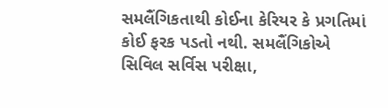સમલૈંગિકતાથી કોઈના કેરિયર કે પ્રગતિમાં કોઈ ફરક પડતો નથી. સમલૈંગિકોએ સિવિલ સર્વિસ પરીક્ષા,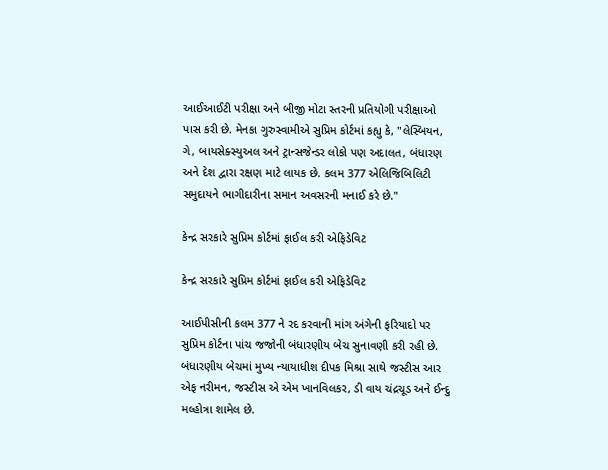આઈઆઈટી પરીક્ષા અને બીજી મોટા સ્તરની પ્રતિયોગી પરીક્ષાઓ પાસ કરી છે. મેનકા ગુરુસ્વામીએ સુપ્રિમ કોર્ટમાં કહ્યુ કે, "લેસ્બિયન, ગે, બાયસેક્સ્યુઅલ અને ટ્રાન્સજેન્ડર લોકો પણ અદાલત, બંધારણ અને દેશ દ્વારા રક્ષણ માટે લાયક છે. કલમ 377 એલિજિબિલિટી સમુદાયને ભાગીદારીના સમાન અવસરની મનાઈ કરે છે."

કેન્દ્ર સરકારે સુપ્રિમ કોર્ટમાં ફાઈલ કરી એફિડેવિટ

કેન્દ્ર સરકારે સુપ્રિમ કોર્ટમાં ફાઈલ કરી એફિડેવિટ

આઈપીસીની કલમ 377 ને રદ કરવાની માંગ અંગેની ફરિયાદો પર સુપ્રિમ કોર્ટના પાંચ જજોની બંધારણીય બેચ સુનાવણી કરી રહી છે. બંધારણીય બેચમાં મુખ્ય ન્યાયાધીશ દીપક મિશ્રા સાથે જસ્ટીસ આર એફ નરીમન, જસ્ટીસ એ એમ ખાનવિલકર, ડી વાય ચંદ્રચૂડ અને ઈન્દુ મલ્હોત્રા શામેલ છે.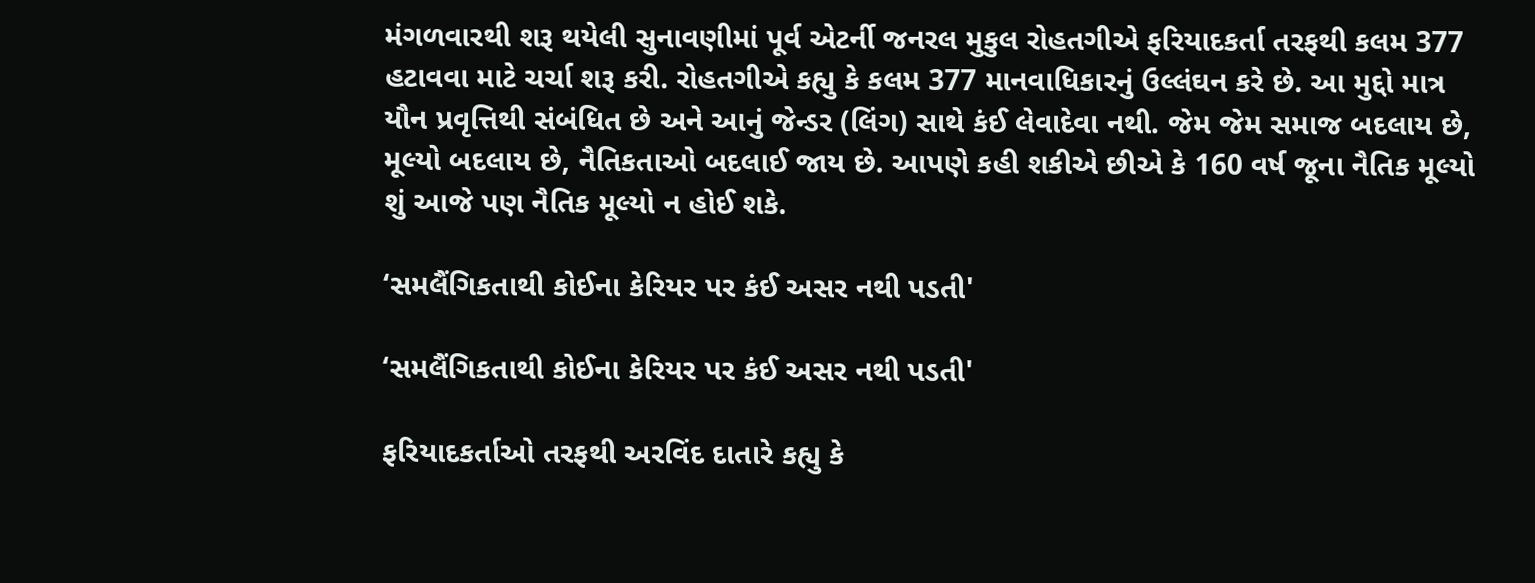મંગળવારથી શરૂ થયેલી સુનાવણીમાં પૂર્વ એટર્ની જનરલ મુકુલ રોહતગીએ ફરિયાદકર્તા તરફથી કલમ 377 હટાવવા માટે ચર્ચા શરૂ કરી. રોહતગીએ કહ્યુ કે કલમ 377 માનવાધિકારનું ઉલ્લંઘન કરે છે. આ મુદ્દો માત્ર યૌન પ્રવૃત્તિથી સંબંધિત છે અને આનું જેન્ડર (લિંગ) સાથે કંઈ લેવાદેવા નથી. જેમ જેમ સમાજ બદલાય છે, મૂલ્યો બદલાય છે, નૈતિકતાઓ બદલાઈ જાય છે. આપણે કહી શકીએ છીએ કે 160 વર્ષ જૂના નૈતિક મૂલ્યો શું આજે પણ નૈતિક મૂલ્યો ન હોઈ શકે.

‘સમલૈંગિકતાથી કોઈના કેરિયર પર કંઈ અસર નથી પડતી'

‘સમલૈંગિકતાથી કોઈના કેરિયર પર કંઈ અસર નથી પડતી'

ફરિયાદકર્તાઓ તરફથી અરવિંદ દાતારે કહ્યુ કે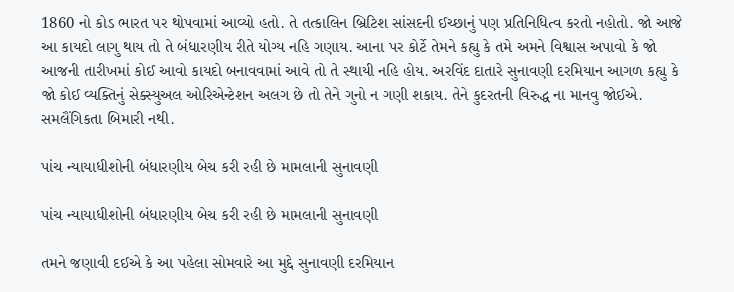1860 નો કોડ ભારત પર થોપવામાં આવ્યો હતો. તે તત્કાલિન બ્રિટિશ સાંસદની ઈચ્છાનું પણ પ્રતિનિધિત્વ કરતો નહોતો. જો આજે આ કાયદો લાગુ થાય તો તે બંધારણીય રીતે યોગ્ય નહિ ગણાય. આના પર કોર્ટે તેમને કહ્યુ કે તમે અમને વિશ્વાસ અપાવો કે જો આજની તારીખમાં કોઈ આવો કાયદો બનાવવામાં આવે તો તે સ્થાયી નહિ હોય. અરવિંદ દાતારે સુનાવણી દરમિયાન આગળ કહ્યુ કે જો કોઈ વ્યક્તિનું સેક્સ્યુઅલ ઓરિએન્ટેશન અલગ છે તો તેને ગુનો ન ગણી શકાય. તેને કુદરતની વિરુદ્ધ ના માનવુ જોઈએ. સમલૈંગિકતા બિમારી નથી.

પાંચ ન્યાયાધીશોની બંધારણીય બેચ કરી રહી છે મામલાની સુનાવણી

પાંચ ન્યાયાધીશોની બંધારણીય બેચ કરી રહી છે મામલાની સુનાવણી

તમને જણાવી દઈએ કે આ પહેલા સોમવારે આ મુદ્દે સુનાવણી દરમિયાન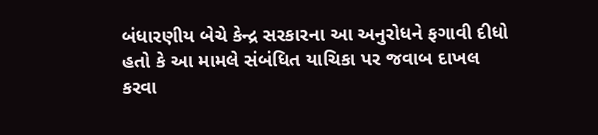બંધારણીય બેચે કેન્દ્ર સરકારના આ અનુરોધને ફગાવી દીધો હતો કે આ મામલે સંબંધિત યાચિકા પર જવાબ દાખલ કરવા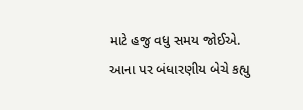માટે હજુ વધુ સમય જોઈએ. આના પર બંધારણીય બેચે કહ્યુ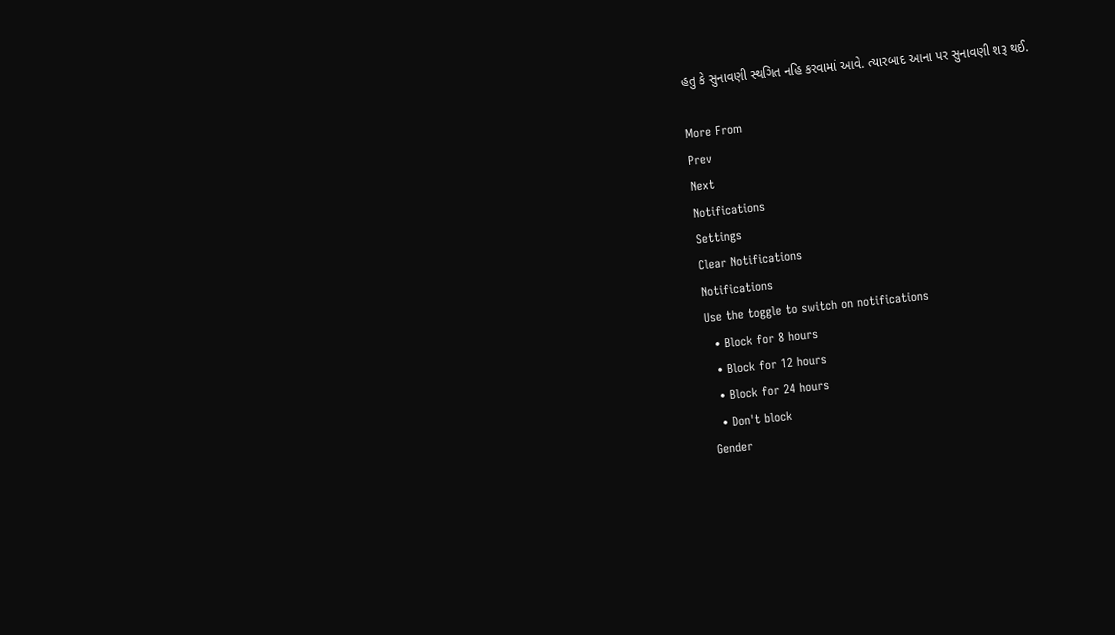હતુ કે સુનાવણી સ્થગિત નહિ કરવામાં આવે. ત્યારબાદ આના પર સુનાવણી શરૂ થઈ.

More From
Prev
Next
Notifications
Settings
Clear Notifications
Notifications
Use the toggle to switch on notifications
  • Block for 8 hours
  • Block for 12 hours
  • Block for 24 hours
  • Don't block
Gender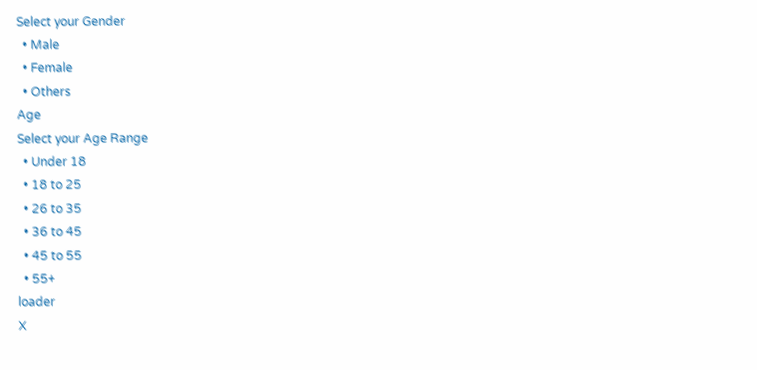Select your Gender
  • Male
  • Female
  • Others
Age
Select your Age Range
  • Under 18
  • 18 to 25
  • 26 to 35
  • 36 to 45
  • 45 to 55
  • 55+
loader
X